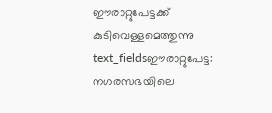ഈരാറ്റുപേട്ടക്ക് കുടിവെള്ളമെത്തുന്നു
text_fieldsഈരാറ്റുപേട്ട: നഗരസഭയിലെ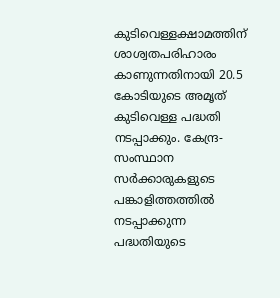കുടിവെള്ളക്ഷാമത്തിന് ശാശ്വതപരിഹാരം കാണുന്നതിനായി 20.5 കോടിയുടെ അമൃത് കുടിവെള്ള പദ്ധതി നടപ്പാക്കും. കേന്ദ്ര-സംസ്ഥാന സർക്കാരുകളുടെ പങ്കാളിത്തത്തിൽ നടപ്പാക്കുന്ന പദ്ധതിയുടെ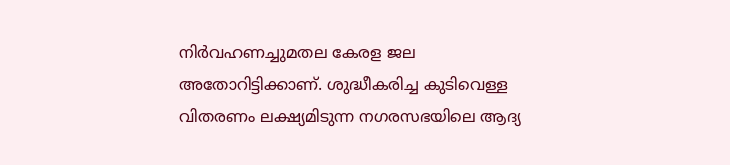നിർവഹണച്ചുമതല കേരള ജല അതോറിട്ടിക്കാണ്. ശുദ്ധീകരിച്ച കുടിവെള്ള വിതരണം ലക്ഷ്യമിടുന്ന നഗരസഭയിലെ ആദ്യ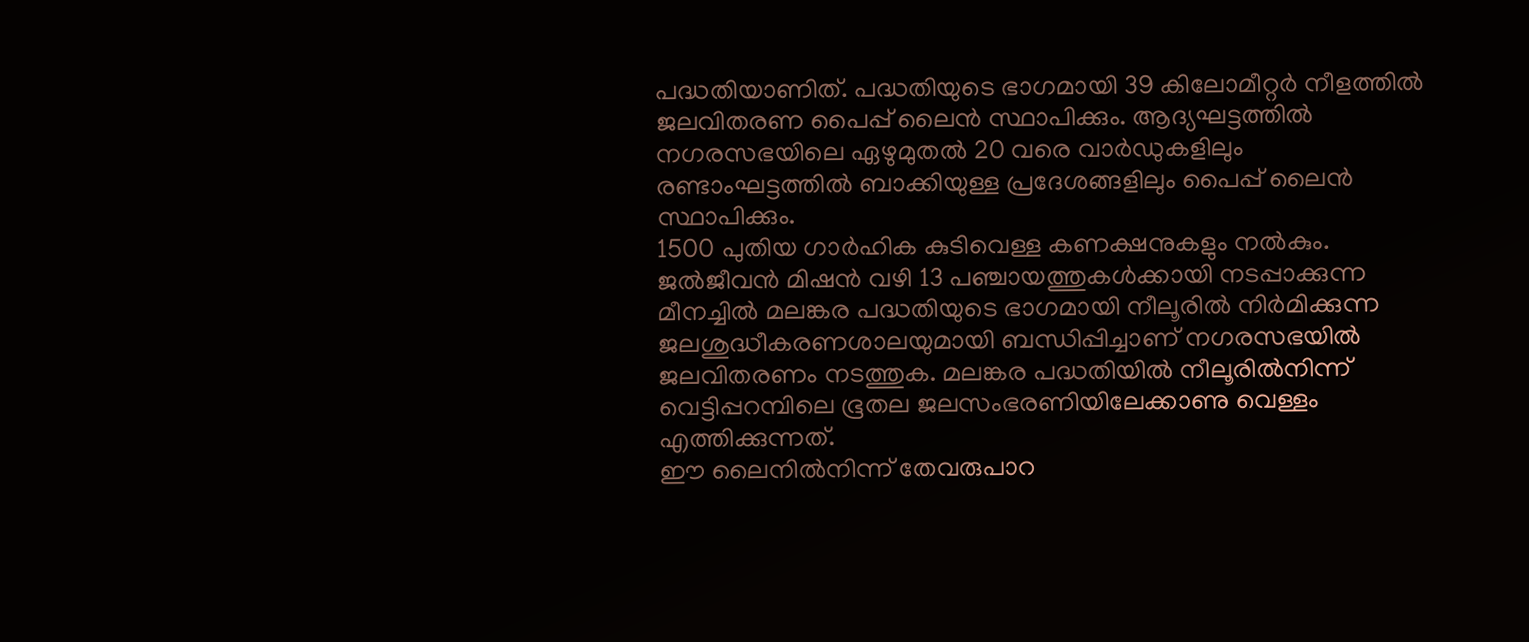പദ്ധതിയാണിത്. പദ്ധതിയുടെ ഭാഗമായി 39 കിലോമീറ്റർ നീളത്തിൽ ജലവിതരണ പൈപ്പ് ലൈൻ സ്ഥാപിക്കും. ആദ്യഘട്ടത്തിൽ നഗരസഭയിലെ ഏഴുമുതൽ 20 വരെ വാർഡുകളിലും രണ്ടാംഘട്ടത്തിൽ ബാക്കിയുള്ള പ്രദേശങ്ങളിലും പൈപ്പ് ലൈൻ സ്ഥാപിക്കും.
1500 പുതിയ ഗാർഹിക കുടിവെള്ള കണക്ഷനുകളും നൽകും. ജൽജീവൻ മിഷൻ വഴി 13 പഞ്ചായത്തുകൾക്കായി നടപ്പാക്കുന്ന മീനച്ചിൽ മലങ്കര പദ്ധതിയുടെ ഭാഗമായി നീലൂരിൽ നിർമിക്കുന്ന ജലശുദ്ധീകരണശാലയുമായി ബന്ധിപ്പിച്ചാണ് നഗരസഭയിൽ ജലവിതരണം നടത്തുക. മലങ്കര പദ്ധതിയിൽ നീലൂരിൽനിന്ന് വെട്ടിപ്പറമ്പിലെ ഭൂതല ജലസംഭരണിയിലേക്കാണു വെള്ളം എത്തിക്കുന്നത്.
ഈ ലൈനിൽനിന്ന് തേവരുപാറ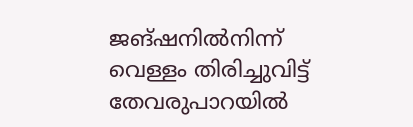ജങ്ഷനിൽനിന്ന് വെള്ളം തിരിച്ചുവിട്ട് തേവരുപാറയിൽ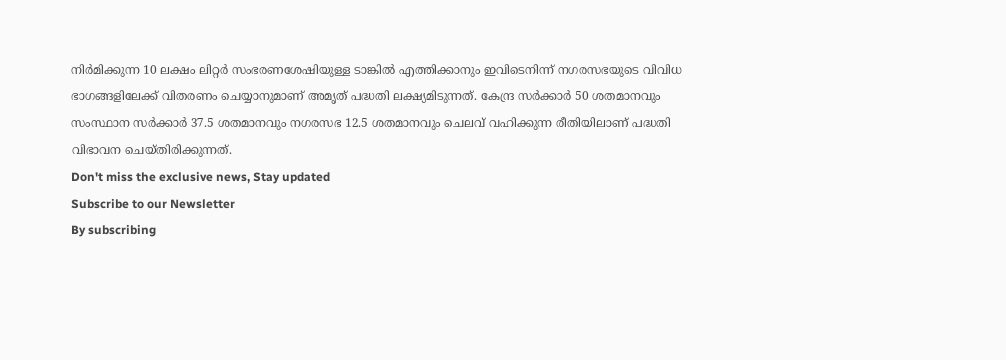നിർമിക്കുന്ന 10 ലക്ഷം ലിറ്റർ സംഭരണശേഷിയുള്ള ടാങ്കിൽ എത്തിക്കാനും ഇവിടെനിന്ന് നഗരസഭയുടെ വിവിധ ഭാഗങ്ങളിലേക്ക് വിതരണം ചെയ്യാനുമാണ് അമൃത് പദ്ധതി ലക്ഷ്യമിടുന്നത്. കേന്ദ്ര സർക്കാർ 50 ശതമാനവും സംസ്ഥാന സർക്കാർ 37.5 ശതമാനവും നഗരസഭ 12.5 ശതമാനവും ചെലവ് വഹിക്കുന്ന രീതിയിലാണ് പദ്ധതി വിഭാവന ചെയ്തിരിക്കുന്നത്.
Don't miss the exclusive news, Stay updated
Subscribe to our Newsletter
By subscribing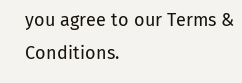you agree to our Terms & Conditions.